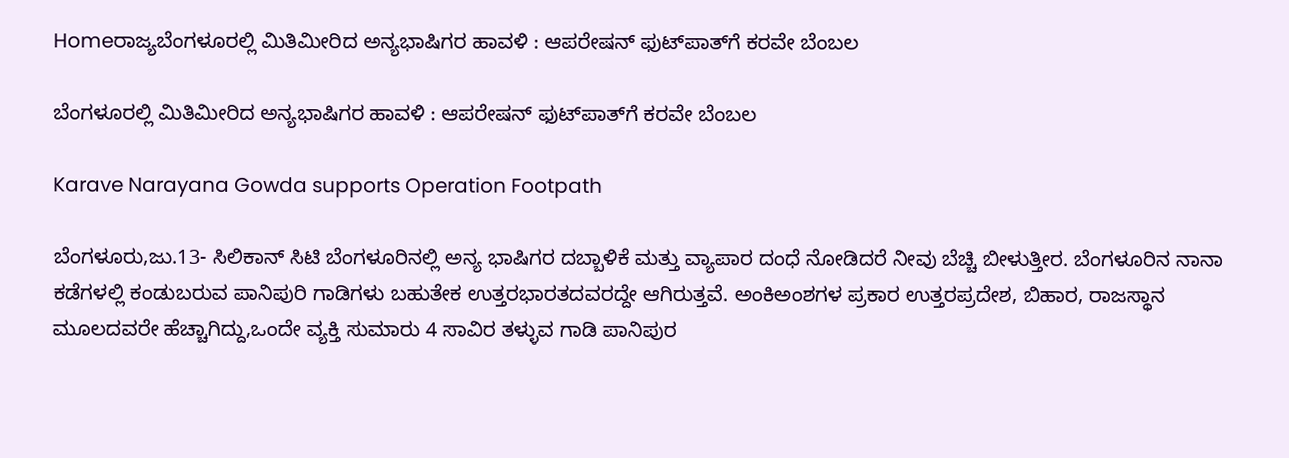Homeರಾಜ್ಯಬೆಂಗಳೂರಲ್ಲಿ ಮಿತಿಮೀರಿದ ಅನ್ಯಭಾಷಿಗರ ಹಾವಳಿ : ಆಪರೇಷನ್ ಫುಟ್‌ಪಾತ್‌ಗೆ ಕರವೇ ಬೆಂಬಲ

ಬೆಂಗಳೂರಲ್ಲಿ ಮಿತಿಮೀರಿದ ಅನ್ಯಭಾಷಿಗರ ಹಾವಳಿ : ಆಪರೇಷನ್ ಫುಟ್‌ಪಾತ್‌ಗೆ ಕರವೇ ಬೆಂಬಲ

Karave Narayana Gowda supports Operation Footpath

ಬೆಂಗಳೂರು,ಜು.13- ಸಿಲಿಕಾನ್‌ ಸಿಟಿ ಬೆಂಗಳೂರಿನಲ್ಲಿ ಅನ್ಯ ಭಾಷಿಗರ ದಬ್ಬಾಳಿಕೆ ಮತ್ತು ವ್ಯಾಪಾರ ದಂಧೆ ನೋಡಿದರೆ ನೀವು ಬೆಚ್ಚಿ ಬೀಳುತ್ತೀರ. ಬೆಂಗಳೂರಿನ ನಾನಾ ಕಡೆಗಳಲ್ಲಿ ಕಂಡುಬರುವ ಪಾನಿಪುರಿ ಗಾಡಿಗಳು ಬಹುತೇಕ ಉತ್ತರಭಾರತದವರದ್ದೇ ಆಗಿರುತ್ತವೆ. ಅಂಕಿಅಂಶಗಳ ಪ್ರಕಾರ ಉತ್ತರಪ್ರದೇಶ, ಬಿಹಾರ, ರಾಜಸ್ಥಾನ ಮೂಲದವರೇ ಹೆಚ್ಚಾಗಿದ್ದು,ಒಂದೇ ವ್ಯಕ್ತಿ ಸುಮಾರು 4 ಸಾವಿರ ತಳ್ಳುವ ಗಾಡಿ ಪಾನಿಪುರ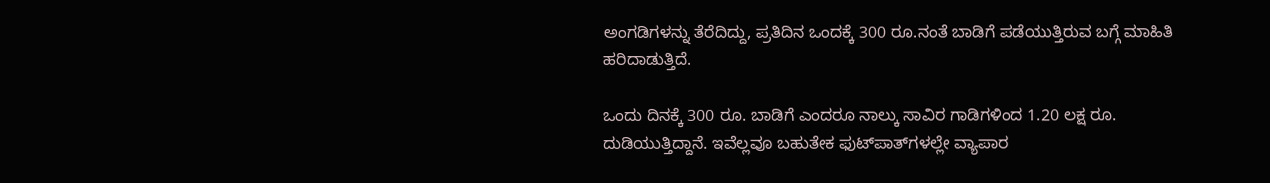ಅಂಗಡಿಗಳನ್ನು ತೆರೆದಿದ್ದು, ಪ್ರತಿದಿನ ಒಂದಕ್ಕೆ 300 ರೂ.ನಂತೆ ಬಾಡಿಗೆ ಪಡೆಯುತ್ತಿರುವ ಬಗ್ಗೆ ಮಾಹಿತಿ ಹರಿದಾಡುತ್ತಿದೆ.

ಒಂದು ದಿನಕ್ಕೆ 300 ರೂ. ಬಾಡಿಗೆ ಎಂದರೂ ನಾಲ್ಕು ಸಾವಿರ ಗಾಡಿಗಳಿಂದ 1.20 ಲಕ್ಷ ರೂ. ದುಡಿಯುತ್ತಿದ್ದಾನೆ. ಇವೆಲ್ಲವೂ ಬಹುತೇಕ ಫುಟ್‌ಪಾತ್‌ಗಳಲ್ಲೇ ವ್ಯಾಪಾರ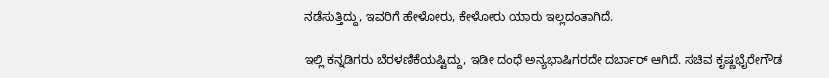ನಡೆಸುತ್ತಿದ್ದು, ಇವರಿಗೆ ಹೇಳೋರು, ಕೇಳೋರು ಯಾರು ಇಲ್ಲದಂತಾಗಿದೆ.

ಇಲ್ಲಿ ಕನ್ನಡಿಗರು ಬೆರಳಣಿಕೆಯಷ್ಟಿದ್ದು, ಇಡೀ ದಂಧೆ ಅನ್ಯಭಾಷಿಗರದೇ ದರ್ಬಾರ್‌ ಆಗಿದೆ. ಸಚಿವ ಕೃಷ್ಣಭೈರೇಗೌಡ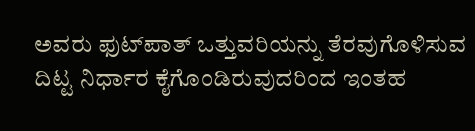ಅವರು ಫುಟ್‌ಪಾತ್‌ ಒತ್ತುವರಿಯನ್ನು ತೆರವುಗೊಳಿಸುವ ದಿಟ್ಟ ನಿರ್ಧಾರ ಕೈಗೊಂಡಿರುವುದರಿಂದ ಇಂತಹ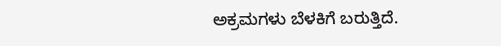ಅಕ್ರಮಗಳು ಬೆಳಕಿಗೆ ಬರುತ್ತಿದೆ.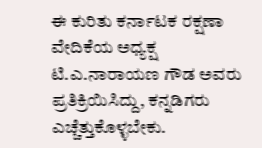ಈ ಕುರಿತು ಕರ್ನಾಟಕ ರಕ್ಷಣಾ ವೇದಿಕೆಯ ಅಧ್ಯಕ್ಷ ಟಿ.ಎ.ನಾರಾಯಣ ಗೌಡ ಅವರು ಪ್ರತಿಕ್ರಿಯಿಸಿದ್ದು, ಕನ್ನಡಿಗರು ಎಚ್ಚೆತ್ತುಕೊಳ್ಳಬೇಕು.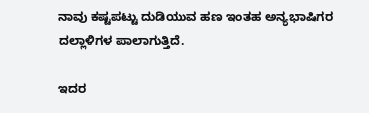ನಾವು ಕಷ್ಟಪಟ್ಟು ದುಡಿಯುವ ಹಣ ಇಂತಹ ಅನ್ಯಭಾಷಿಗರ ದಲ್ಲಾಳಿಗಳ ಪಾಲಾಗುತ್ತಿದೆ.

ಇದರ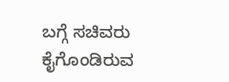ಬಗ್ಗೆ ಸಚಿವರು ಕೈಗೊಂಡಿರುವ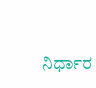ನಿರ್ಧಾರ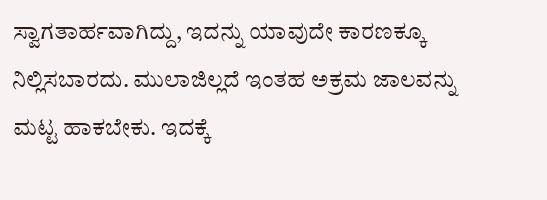ಸ್ವಾಗತಾರ್ಹವಾಗಿದ್ದು, ಇದನ್ನು ಯಾವುದೇ ಕಾರಣಕ್ಕೂ ನಿಲ್ಲಿಸಬಾರದು. ಮುಲಾಜಿಲ್ಲದೆ ಇಂತಹ ಅಕ್ರಮ ಜಾಲವನ್ನು ಮಟ್ಟ ಹಾಕಬೇಕು. ಇದಕ್ಕೆ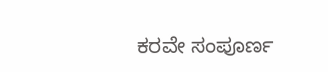ಕರವೇ ಸಂಪೂರ್ಣ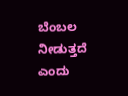ಬೆಂಬಲ ನೀಡುತ್ತದೆ ಎಂದು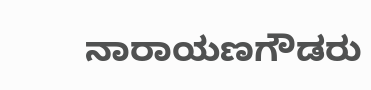ನಾರಾಯಣಗೌಡರು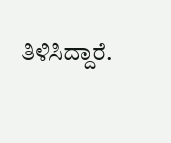ತಿಳಿಸಿದ್ದಾರೆ.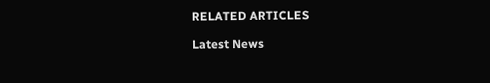RELATED ARTICLES

Latest News